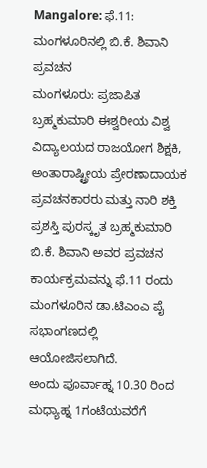Mangalore: ಫೆ.11: ಮಂಗಳೂರಿನಲ್ಲಿ ಬಿ.ಕೆ. ಶಿವಾನಿ ಪ್ರವಚನ
ಮಂಗಳೂರು: ಪ್ರಜಾಪಿತ ಬ್ರಹ್ಮಕುಮಾರಿ ಈಶ್ವರೀಯ ವಿಶ್ವ ವಿದ್ಯಾಲಯದ ರಾಜಯೋಗ ಶಿಕ್ಷಕಿ, ಅಂತಾರಾಷ್ಟ್ರೀಯ ಪ್ರೇರಣಾದಾಯಕ ಪ್ರವಚನಕಾರರು ಮತ್ತು ನಾರಿ ಶಕ್ತಿ ಪ್ರಶಸ್ತಿ ಪುರಸ್ಕೃತ ಬ್ರಹ್ಮಕುಮಾರಿ ಬಿ.ಕೆ. ಶಿವಾನಿ ಅವರ ಪ್ರವಚನ ಕಾರ್ಯಕ್ರಮವನ್ನು ಫೆ.11 ರಂದು ಮಂಗಳೂರಿನ ಡಾ.ಟಿಎಂಎ ಪೈ ಸಭಾಂಗಣದಲ್ಲಿ ಆಯೋಜಿಸಲಾಗಿದೆ.
ಅಂದು ಪೂರ್ವಾಹ್ನ 10.30 ರಿಂದ ಮಧ್ಯಾಹ್ನ 1ಗಂಟೆಯವರೆಗೆ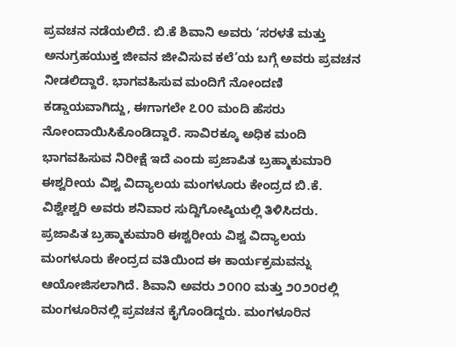ಪ್ರವಚನ ನಡೆಯಲಿದೆ. ಬಿ.ಕೆ ಶಿವಾನಿ ಅವರು ‘ಸರಳತೆ ಮತ್ತು ಅನುಗ್ರಹಯುಕ್ತ ಜೀವನ ಜೀವಿಸುವ ಕಲೆ’ಯ ಬಗ್ಗೆ ಅವರು ಪ್ರವಚನ ನೀಡಲಿದ್ದಾರೆ. ಭಾಗವಹಿಸುವ ಮಂದಿಗೆ ನೋಂದಣಿ ಕಡ್ಡಾಯವಾಗಿದ್ದು, ಈಗಾಗಲೇ ೭೦೦ ಮಂದಿ ಹೆಸರು ನೋಂದಾಯಿಸಿಕೊಂಡಿದ್ದಾರೆ. ಸಾವಿರಕ್ಕೂ ಅಧಿಕ ಮಂದಿ ಭಾಗವಹಿಸುವ ನಿರೀಕ್ಷೆ ಇದೆ ಎಂದು ಪ್ರಜಾಪಿತ ಬ್ರಹ್ಮಾಕುಮಾರಿ ಈಶ್ವರೀಯ ವಿಶ್ವ ವಿದ್ಯಾಲಯ ಮಂಗಳೂರು ಕೇಂದ್ರದ ಬಿ.ಕೆ. ವಿಶ್ವೇಶ್ವರಿ ಅವರು ಶನಿವಾರ ಸುದ್ದಿಗೋಷ್ಠಿಯಲ್ಲಿ ತಿಳಿಸಿದರು.
ಪ್ರಜಾಪಿತ ಬ್ರಹ್ಮಾಕುಮಾರಿ ಈಶ್ವರೀಯ ವಿಶ್ವ ವಿದ್ಯಾಲಯ ಮಂಗಳೂರು ಕೇಂದ್ರದ ವತಿಯಿಂದ ಈ ಕಾರ್ಯಕ್ರಮವನ್ನು ಆಯೋಜಿಸಲಾಗಿದೆ. ಶಿವಾನಿ ಅವರು ೨೦೧೦ ಮತ್ತು ೨೦೨೦ರಲ್ಲಿ ಮಂಗಳೂರಿನಲ್ಲಿ ಪ್ರವಚನ ಕೈಗೊಂಡಿದ್ದರು. ಮಂಗಳೂರಿನ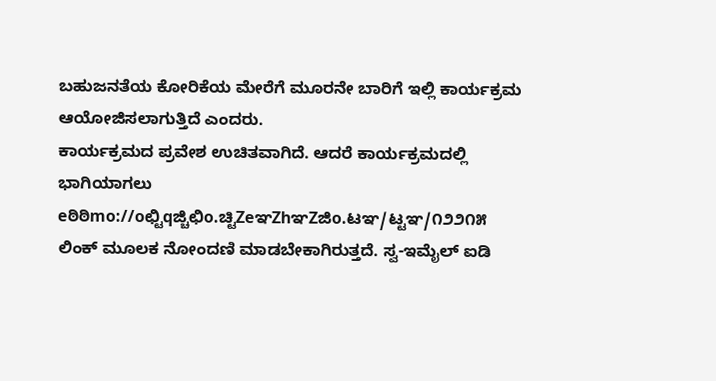ಬಹುಜನತೆಯ ಕೋರಿಕೆಯ ಮೇರೆಗೆ ಮೂರನೇ ಬಾರಿಗೆ ಇಲ್ಲಿ ಕಾರ್ಯಕ್ರಮ ಆಯೋಜಿಸಲಾಗುತ್ತಿದೆ ಎಂದರು.
ಕಾರ್ಯಕ್ರಮದ ಪ್ರವೇಶ ಉಚಿತವಾಗಿದೆ. ಆದರೆ ಕಾರ್ಯಕ್ರಮದಲ್ಲಿ ಭಾಗಿಯಾಗಲು eಠಿಠಿmo://oಛ್ಟಿqಜ್ಚಿಛಿo.ಚ್ಟಿZeಞZhಞZಜಿo.ಟಞ/ಟ್ಟಞ/೧೨೨೧೫ ಲಿಂಕ್ ಮೂಲಕ ನೋಂದಣಿ ಮಾಡಬೇಕಾಗಿರುತ್ತದೆ. ಸ್ವ-ಇಮೈಲ್ ಐಡಿ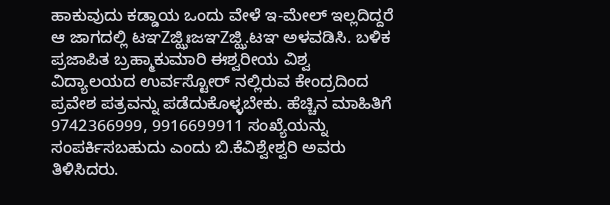ಹಾಕುವುದು ಕಡ್ಡಾಯ ಒಂದು ವೇಳೆ ಇ-ಮೇಲ್ ಇಲ್ಲದಿದ್ದರೆ ಆ ಜಾಗದಲ್ಲಿ ಟಞZಜ್ಝಿಃಜಞZಜ್ಝಿ.ಟಞ ಅಳವಡಿಸಿ. ಬಳಿಕ ಪ್ರಜಾಪಿತ ಬ್ರಹ್ಮಾಕುಮಾರಿ ಈಶ್ವರೀಯ ವಿಶ್ವ ವಿದ್ಯಾಲಯದ ಉರ್ವಸ್ಟೋರ್ ನಲ್ಲಿರುವ ಕೇಂದ್ರದಿಂದ ಪ್ರವೇಶ ಪತ್ರವನ್ನು ಪಡೆದುಕೊಳ್ಳಬೇಕು. ಹೆಚ್ಚಿನ ಮಾಹಿತಿಗೆ 9742366999, 9916699911 ಸಂಖ್ಯೆಯನ್ನು ಸಂಪರ್ಕಿಸಬಹುದು ಎಂದು ಬಿ.ಕೆವಿಶ್ವೇಶ್ವರಿ ಅವರು ತಿಳಿಸಿದರು.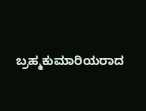ಬ್ರಹ್ಮಕುಮಾರಿಯರಾದ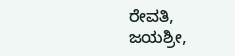ರೇವತಿ, ಜಯಶ್ರೀ,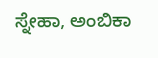ಸ್ನೇಹಾ, ಅಂಬಿಕಾ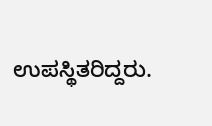ಉಪಸ್ಥಿತರಿದ್ದರು.